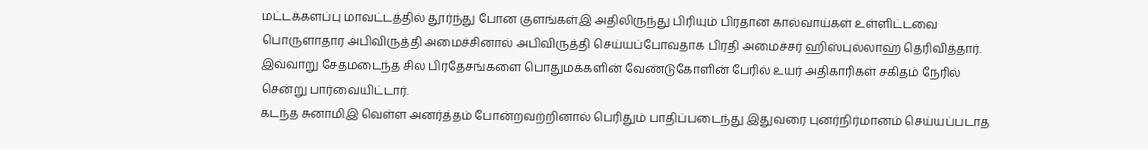மட்டக்களப்பு மாவட்டத்தில் தூர்ந்து போன குளங்கள்இ அதிலிருந்து பிரியும் பிரதான கால்வாய்கள் உள்ளிட்டவை பொருளாதார அபிவிருத்தி அமைச்சினால் அபிவிருத்தி செய்யப்போவதாக பிரதி அமைச்சர் ஹிஸ்புல்லாஹ் தெரிவித்தார்.
இவ்வாறு சேதமடைந்த சில பிரதேசங்களை பொதுமக்களின் வேண்டுகோளின் பேரில் உயர் அதிகாரிகள் சகிதம் நேரில் சென்று பார்வையிட்டார்.
கடந்த சுனாமிஇ வெள்ள அனர்த்தம் போன்றவற்றினால் பெரிதும் பாதிப்படைந்து இதுவரை புனர்நிர்மானம் செய்யப்படாத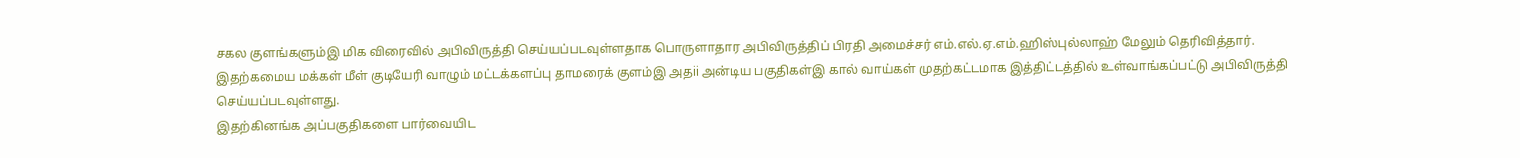சகல குளங்களும்இ மிக விரைவில் அபிவிருத்தி செய்யப்படவுள்ளதாக பொருளாதார அபிவிருத்திப் பிரதி அமைச்சர் எம்.எல்.ஏ.எம்.ஹிஸ்புல்லாஹ் மேலும் தெரிவித்தார்.
இதற்கமைய மக்கள் மீள் குடியேரி வாழும் மட்டக்களப்பு தாமரைக் குளம்இ அதii அன்டிய பகுதிகள்இ கால் வாய்கள் முதற்கட்டமாக இத்திட்டத்தில் உள்வாங்கப்பட்டு அபிவிருத்தி செய்யப்படவுள்ளது.
இதற்கினங்க அப்பகுதிகளை பார்வையிட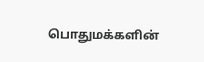பொதுமக்களின்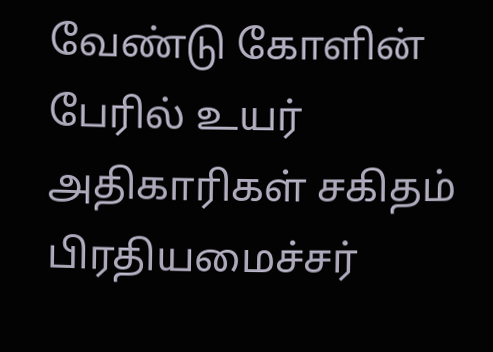வேண்டு கோளின் பேரில் உயர் அதிகாரிகள் சகிதம் பிரதியமைச்சர்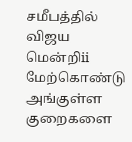சமீபத்தில் விஜய மென்றிii மேற்கொண்டு அங்குள்ள குறைகளை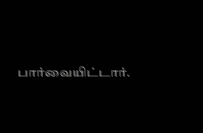பார்வையிட்டார்.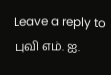Leave a reply to புவி எம். ஐ.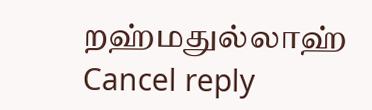றஹ்மதுல்லாஹ் Cancel reply